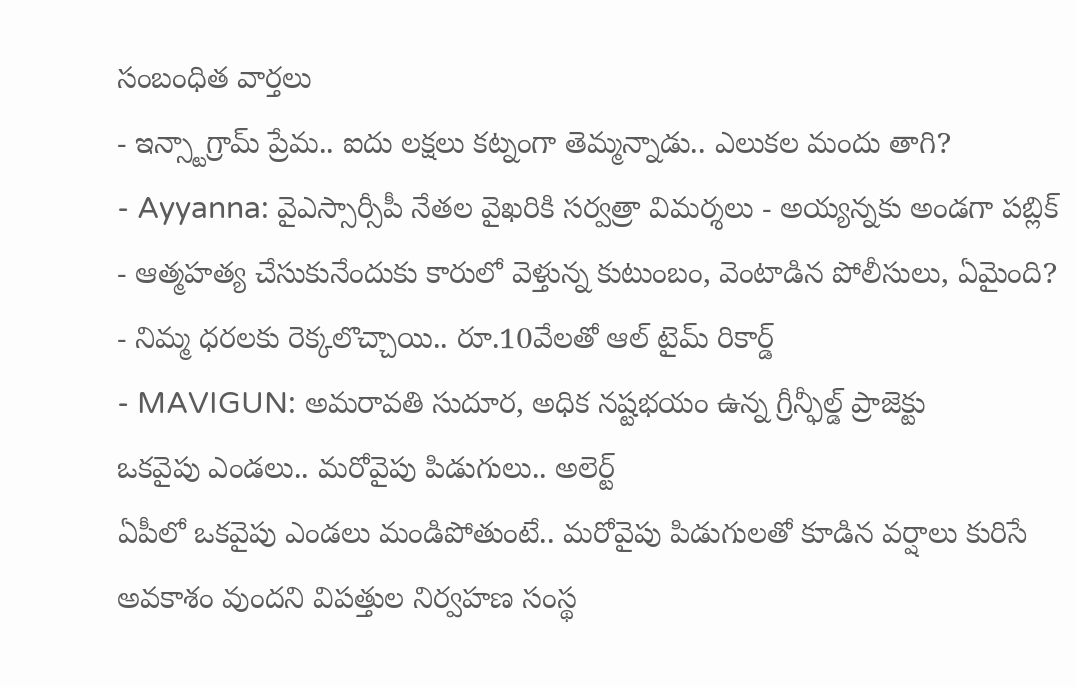సంబంధిత వార్తలు
- ఇన్స్టాగ్రామ్ ప్రేమ.. ఐదు లక్షలు కట్నంగా తెమ్మన్నాడు.. ఎలుకల మందు తాగి?
- Ayyanna: వైఎస్సార్సీపీ నేతల వైఖరికి సర్వత్రా విమర్శలు - అయ్యన్నకు అండగా పబ్లిక్
- ఆత్మహత్య చేసుకునేందుకు కారులో వెళ్తున్న కుటుంబం, వెంటాడిన పోలీసులు, ఏమైంది?
- నిమ్మ ధరలకు రెక్కలొచ్చాయి.. రూ.10వేలతో ఆల్ టైమ్ రికార్డ్
- MAVIGUN: అమరావతి సుదూర, అధిక నష్టభయం ఉన్న గ్రీన్ఫీల్డ్ ప్రాజెక్టు
ఒకవైపు ఎండలు.. మరోవైపు పిడుగులు.. అలెర్ట్
ఏపీలో ఒకవైపు ఎండలు మండిపోతుంటే.. మరోవైపు పిడుగులతో కూడిన వర్షాలు కురిసే అవకాశం వుందని విపత్తుల నిర్వహణ సంస్థ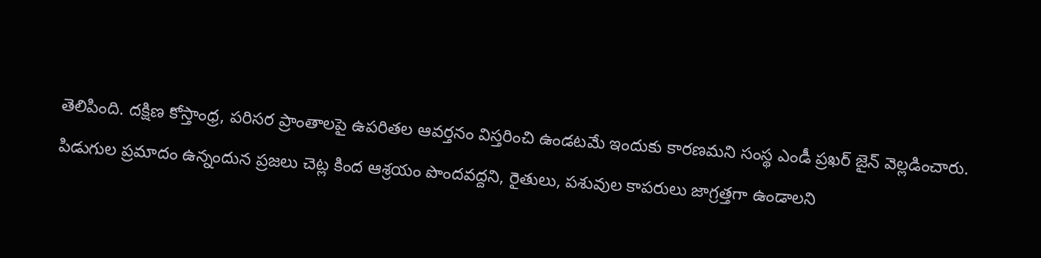తెలిపింది. దక్షిణ కోస్తాంధ్ర, పరిసర ప్రాంతాలపై ఉపరితల ఆవర్తనం విస్తరించి ఉండటమే ఇందుకు కారణమని సంస్థ ఎండీ ప్రఖర్ జైన్ వెల్లడించారు.
పిడుగుల ప్రమాదం ఉన్నందున ప్రజలు చెట్ల కింద ఆశ్రయం పొందవద్దని, రైతులు, పశువుల కాపరులు జాగ్రత్తగా ఉండాలని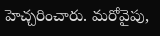హెచ్చరించారు. మరోవైపు,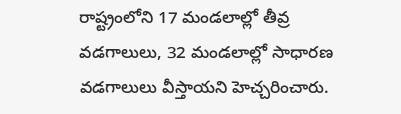రాష్ట్రంలోని 17 మండలాల్లో తీవ్ర వడగాలులు, 32 మండలాల్లో సాధారణ వడగాలులు వీస్తాయని హెచ్చరించారు.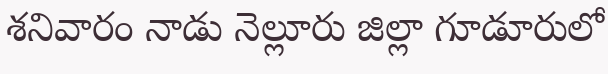శనివారం నాడు నెల్లూరు జిల్లా గూడూరులో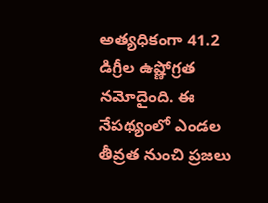అత్యధికంగా 41.2 డిగ్రీల ఉష్ణోగ్రత నమోదైంది. ఈ నేపథ్యంలో ఎండల తీవ్రత నుంచి ప్రజలు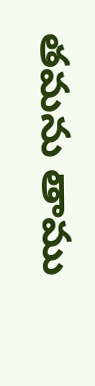తమను తాము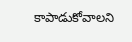కాపాడుకోవాలని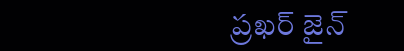ప్రఖర్ జైన్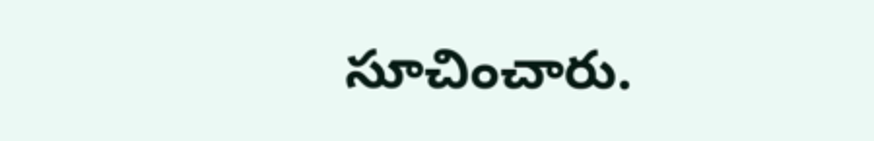సూచించారు.